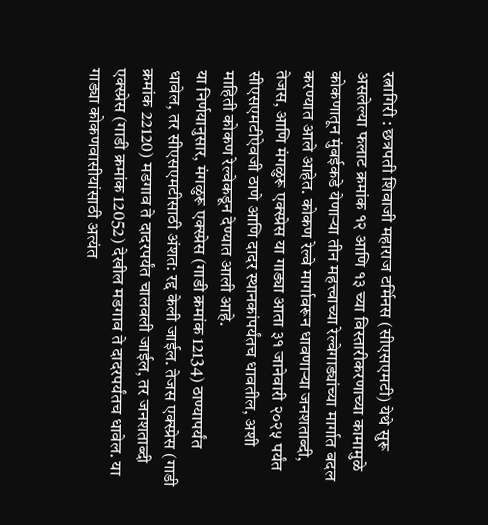रत्नागिरी : छत्रपती शिवाजी महाराज टर्मिनस (सीएसएमटी) येथे सुरू असलेल्या फलाट क्रमांक १२ आणि १३ च्या विस्तारीकरणाच्या कामामुळे कोकणातून मुंबईकडे येणाऱ्या तीन महत्त्वाच्या रेल्वेगाड्यांच्या मार्गात बदल करण्यात आले आहेत. कोकण रेल्वे मार्गावरून धावणाऱ्या जनशताब्दी, तेजस, आणि मंगळुरू एक्स्प्रेस या गाड्या आता ३१ जानेवारी २०२५ पर्यंत सीएसएमटीऐवजी ठाणे आणि दादर स्थानकांपर्यंतच धावतील, अशी माहिती कोकण रेल्वेकडून देण्यात आली आहे.
या निर्णयानुसार, मंगळुरू एक्स्प्रेस (गाडी क्रमांक 12134) ठाण्यापर्यंत धावेल, तर सीएसएमटीसाठी अंशत: रद्द केली जाईल. तेजस एक्स्प्रेस (गाडी क्रमांक 22120) मडगाव ते दादरपर्यंत चालवली जाईल, तर जनशताब्दी एक्स्प्रेस (गाडी क्रमांक 12052) देखील मडगाव ते दादरपर्यंतच धावेल. या गाड्या कोकणवासीयांसाठी अत्यंत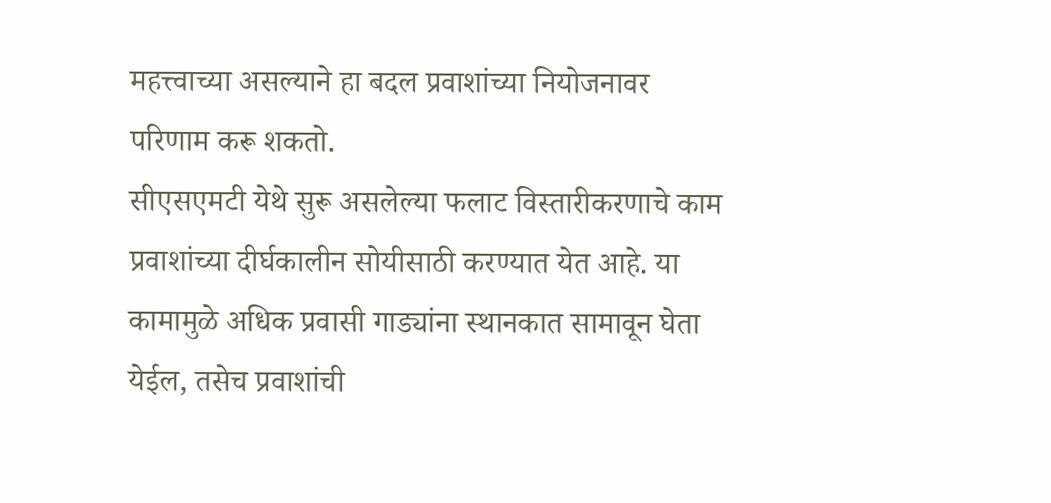महत्त्वाच्या असल्याने हा बदल प्रवाशांच्या नियोजनावर परिणाम करू शकतो.
सीएसएमटी येथे सुरू असलेल्या फलाट विस्तारीकरणाचे काम प्रवाशांच्या दीर्घकालीन सोयीसाठी करण्यात येत आहे. या कामामुळे अधिक प्रवासी गाड्यांना स्थानकात सामावून घेता येईल, तसेच प्रवाशांची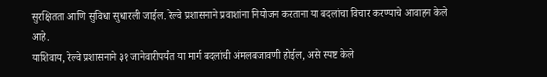सुरक्षितता आणि सुविधा सुधारली जाईल. रेल्वे प्रशासनाने प्रवाशांना नियोजन करताना या बदलांचा विचार करण्याचे आवाहन केले आहे.
याशिवाय, रेल्वे प्रशासनाने ३१ जानेवारीपर्यंत या मार्ग बदलांची अंमलबजावणी होईल, असे स्पष्ट केले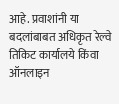आहे. प्रवाशांनी या बदलांबाबत अधिकृत रेल्वे तिकिट कार्यालये किंवा ऑनलाइन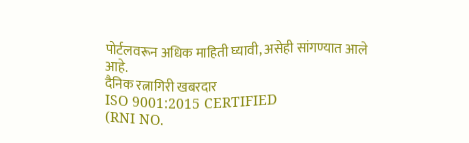पोर्टलवरून अधिक माहिती घ्यावी, असेही सांगण्यात आले आहे.
दैनिक रत्नागिरी खबरदार
ISO 9001:2015 CERTIFIED
(RNI NO.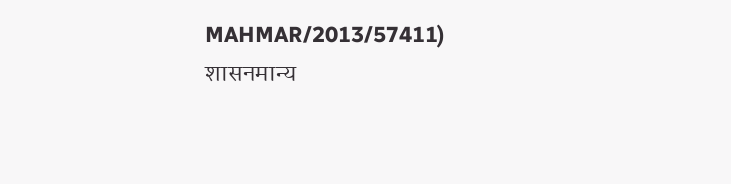MAHMAR/2013/57411)
शासनमान्य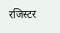रजिस्टर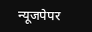न्यूजपेपर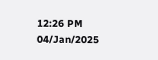12:26 PM 04/Jan/2025